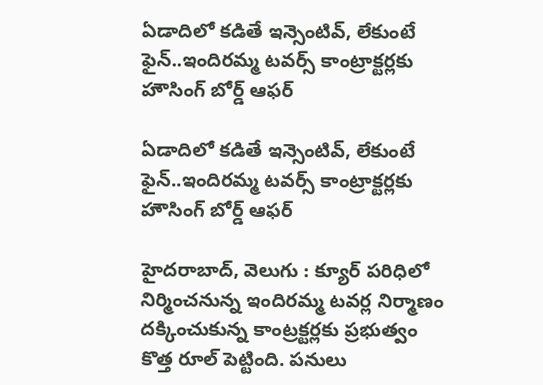ఏడాదిలో కడితే ఇన్సెంటివ్, లేకుంటే ఫైన్..ఇందిరమ్మ టవర్స్ కాంట్రాక్టర్లకు హౌసింగ్ బోర్డ్ ఆఫర్

ఏడాదిలో కడితే ఇన్సెంటివ్, లేకుంటే ఫైన్..ఇందిరమ్మ టవర్స్ కాంట్రాక్టర్లకు హౌసింగ్ బోర్డ్ ఆఫర్

హైదరాబాద్, వెలుగు : క్యూర్ పరిధిలో నిర్మించనున్న ఇందిరమ్మ టవర్ల నిర్మాణం దక్కించుకున్న కాంట్రక్టర్లకు ప్రభుత్వం కొత్త రూల్ పెట్టింది. పనులు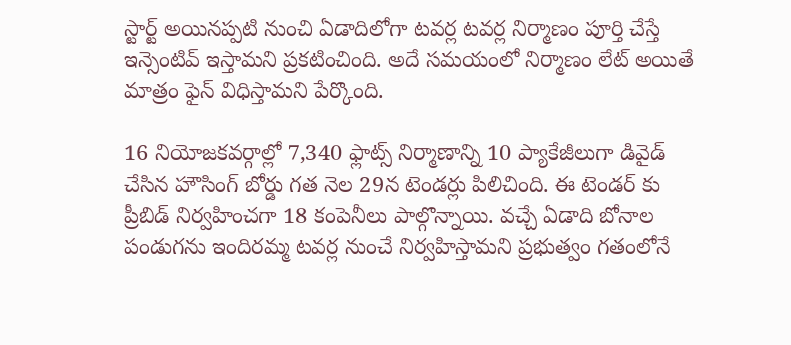స్టార్ట్ అయినప్పటి నుంచి ఏడాదిలోగా టవర్ల టవర్ల నిర్మాణం పూర్తి చేస్తే ఇన్సెంటివ్ ఇస్తామని ప్రకటించింది. అదే సమయంలో నిర్మాణం లేట్ అయితే మాత్రం ఫైన్ విధిస్తామని పేర్కొంది.

16 నియోజకవర్గాల్లో 7,340 ఫ్లాట్స్ నిర్మాణాన్ని 10 ప్యాకేజీలుగా డివైడ్ చేసిన హౌసింగ్ బోర్డు గత నెల 29న టెండర్లు పిలిచింది. ఈ టెండర్ కు ప్రీబిడ్ నిర్వహించగా 18 కంపెనీలు పాల్గొన్నాయి. వచ్చే ఏడాది బోనాల పండుగను ఇందిరమ్మ టవర్ల నుంచే నిర్వహిస్తామని ప్రభుత్వం గతంలోనే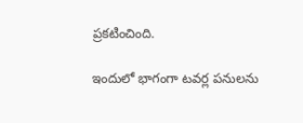ప్రకటించింది.

ఇందులో భాగంగా టవర్ల పనులను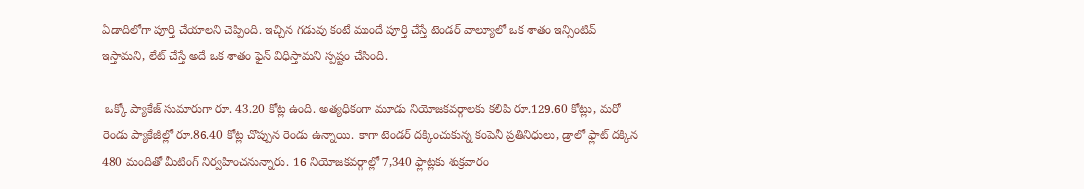ఏడాదిలోగా పూర్తి చేయాలని చెప్పింది. ఇచ్చిన గడువు కంటే ముందే పూర్తి చేస్తే టెండర్ వాల్యూలో ఒక శాతం ఇన్సింటివ్ ఇస్తామని, లేట్ చేస్తే అదే ఒక శాతం ఫైన్ విధిస్తామని స్పష్టం చేసింది.

 ఒక్కో ప్యాకేజ్ సుమారుగా రూ. 43.20 కోట్ల ఉంది. అత్యధికంగా మూడు నియోజకవర్గాలకు కలిపి రూ.129.60 కోట్లు, మరో రెండు ప్యాకేజీల్లో రూ.86.40 కోట్ల చొప్పున రెండు ఉన్నాయి. కాగా టెండర్ దక్కించుకున్న కంపెనీ ప్రతినిధులు, డ్రాలో ఫ్లాట్ దక్కిన 480 మందితో మీటింగ్ నిర్వహించనున్నారు. 16 నియోజకవర్గాల్లో 7,340 ఫ్లాట్లకు శుక్రవారం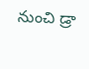నుంచి డ్రా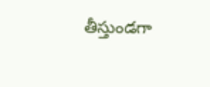తీస్తుండగా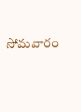సోమవారం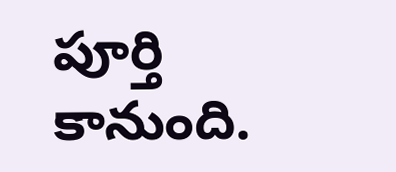పూర్తి కానుంది.